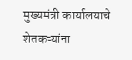मुख्यमंत्री कार्यालयाचे शेतकऱ्यांना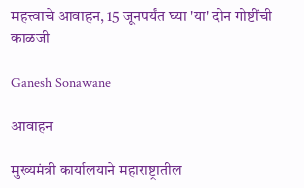महत्त्वाचे आवाहन, 15 जूनपर्यंत घ्या 'या' दोन गोष्टींची काळजी

Ganesh Sonawane

आवाहन

मुख्यमंत्री कार्यालयाने महाराष्ट्रातील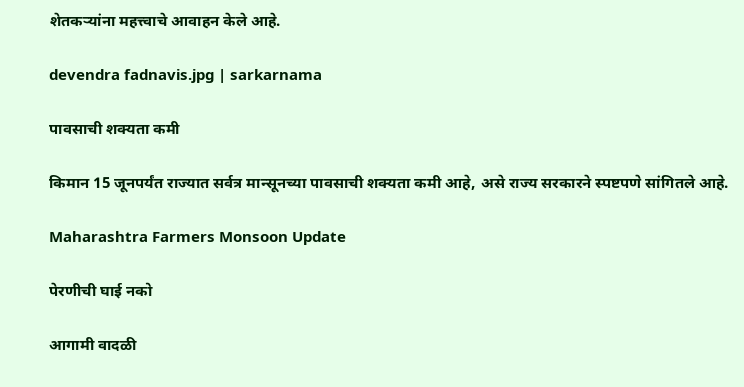शेतकऱ्यांना महत्त्वाचे आवाहन केले आहे.

devendra fadnavis.jpg | sarkarnama

पावसाची शक्यता कमी

किमान 15 जूनपर्यंत राज्यात सर्वत्र मान्सूनच्या पावसाची शक्यता कमी आहे, असे राज्य सरकारने स्पष्टपणे सांगितले आहे.

Maharashtra Farmers Monsoon Update

पेरणीची घाई नको

आगामी वादळी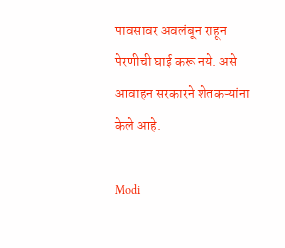पावसावर अवलंबून राहून पेरणीची घाई करू नये. असे आवाहन सरकारने शेतकऱ्यांना केले आहे.

Modi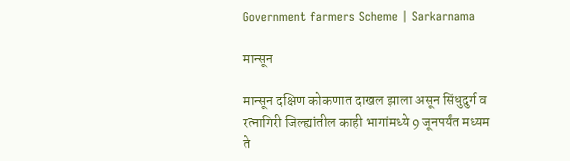Government farmers Scheme | Sarkarnama

मान्सून

मान्सून दक्षिण कोकणात दाखल झाला असून सिंधुदुर्ग व रत्नागिरी जिल्ह्यांतील काही भागांमध्ये 9 जूनपर्यंत मध्यम ते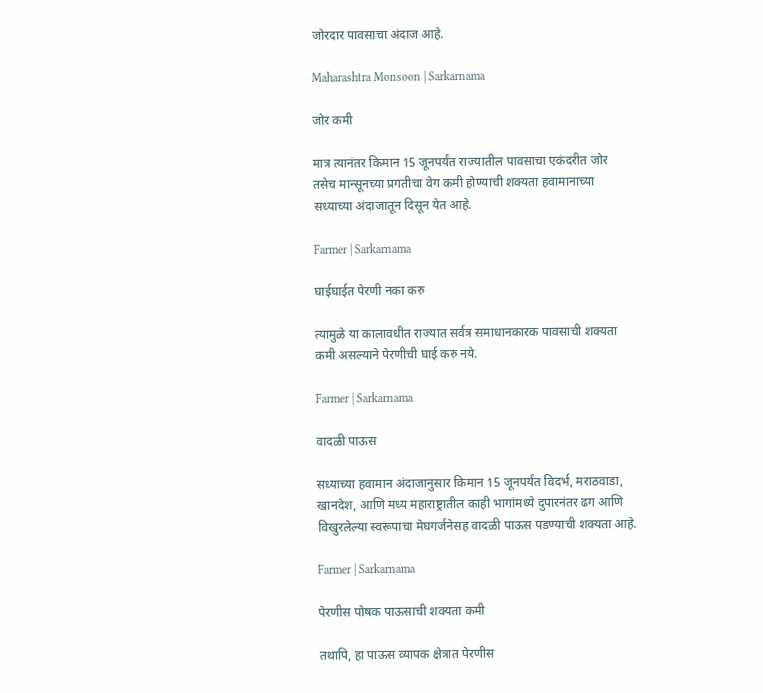जोरदार पावसाचा अंदाज आहे.

Maharashtra Monsoon | Sarkarnama

जोर कमी

मात्र त्यानंतर किमान 15 जूनपर्यंत राज्यातील पावसाचा एकंदरीत जोर तसेच मान्सूनच्या प्रगतीचा वेग कमी होण्याची शक्यता हवामानाच्या सध्याच्या अंदाजातून दिसून येत आहे.

Farmer | Sarkarnama

घाईघाईत पेरणी नका करु

त्यामुळे या कालावधीत राज्यात सर्वत्र समाधानकारक पावसाची शक्यता कमी असल्याने पेरणीची घाई करु नये.

Farmer | Sarkarnama

वादळी पाऊस

सध्याच्या हवामान अंदाजानुसार किमान 15 जूनपर्यंत विदर्भ, मराठवाडा, खानदेश, आणि मध्य महाराष्ट्रातील काही भागांमध्ये दुपारनंतर ढग आणि विखुरलेल्या स्वरूपाचा मेघगर्जनेसह वादळी पाऊस पडण्याची शक्यता आहे.

Farmer | Sarkarnama

पेरणीस पोषक पाऊसाची शक्यता कमी

तथापि, हा पाऊस व्यापक क्षेत्रात पेरणीस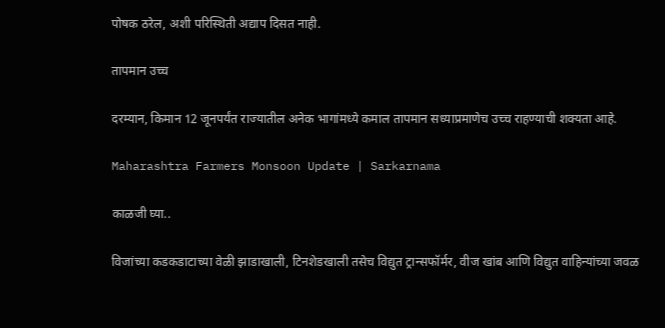पोषक ठरेल, अशी परिस्थिती अद्याप दिसत नाही.

तापमान उच्च

दरम्यान, किमान 12 जूनपर्यंत राज्यातील अनेक भागांमध्ये कमाल तापमान सध्याप्रमाणेच उच्च राहण्याची शक्यता आहे.

Maharashtra Farmers Monsoon Update | Sarkarnama

काळजी घ्या..

विजांच्या कडकडाटाच्या वेळी झाडाखाली, टिनशेडखाली तसेच विद्युत ट्रान्सफॉर्मर, वीज खांब आणि विद्युत वाहिन्यांच्या जवळ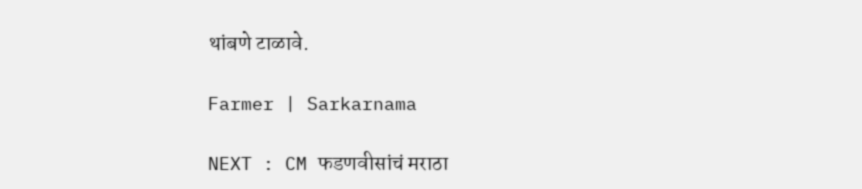थांबणे टाळावे.

Farmer | Sarkarnama

NEXT : CM फडणवीसांचं मराठा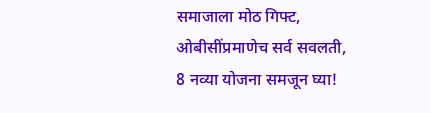समाजाला मोठ गिफ्ट, ओबीसींप्रमाणेच सर्व सवलती, 8 नव्या योजना समजून घ्या!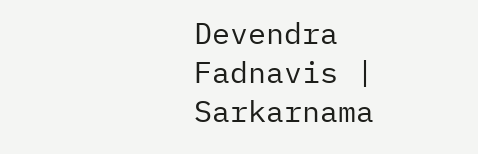Devendra Fadnavis | Sarkarnama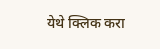येथे क्लिक करा